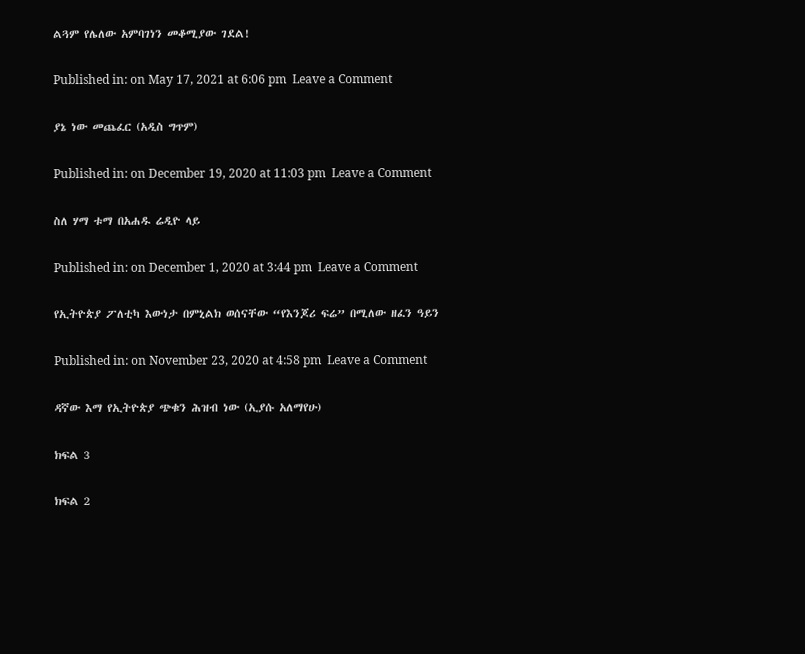ልጓም የሌለው አምባገነን መቆሚያው ገደል!

Published in: on May 17, 2021 at 6:06 pm  Leave a Comment

ያኔ ነው መጨፈር (አዲስ ግጥም)

Published in: on December 19, 2020 at 11:03 pm  Leave a Comment

ስለ ሃማ ቱማ በአሐዱ ሬዲዮ ላይ

Published in: on December 1, 2020 at 3:44 pm  Leave a Comment

የኢትዮጵያ ፖለቲካ እውነታ በምኒልክ ወሰናቸው “የእንጆሪ ፍሬ” በሚለው ዘፈን ዓይን

Published in: on November 23, 2020 at 4:58 pm  Leave a Comment

ዳኛው እማ የኢትዮጵያ ጭቁን ሕዝብ ነው (ኢያሱ አለማየሁ)

ክፍል 3

ክፍል 2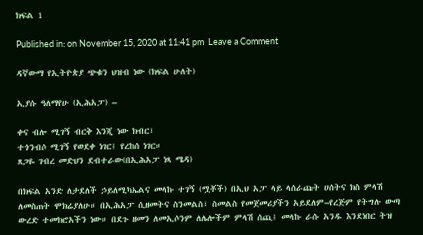ክፍል 1

Published in: on November 15, 2020 at 11:41 pm  Leave a Comment

ዳኛውማ የኢትዮጵያ ጭቁን ህዝብ ነው (ክፍል ሁለት)

ኢያሱ ዓለማየሁ (ኢሕአፓ) –

ቀና ብሎ ሚገኝ ብርቅ እንጂ ነው ክብር፣
ተጎንብሶ ሚገኝ የወደቀ ነገር፤ የረከሰ ነገር።
ጸጋዬ ገብረ መድህን ደብተራው(በኢሕአፓ ነጻ ሜዳ)

በክፍል አንድ ለታደለች ኃይለሚካኤልና መላኩ ተገኝ (ሟቾች) በኢህ አፓ ላይ ላሰራጩት ሀሰትና ክስ ምላሽ ለመስጠት ሞክሬያለሁ። በኢሕአፓ ሲዘመትና ስንመልስ፣ ስመልስ የመጀመሪያችን አይደለም–የረጅም የትግሉ ውጣ ውረድ ተመክሮአችን ነው። በደጉ ዘመን ለመኢሶንም ለሌሎችም ምላሽ ሰጪ፤ መላኩ ራሱ አንዱ እንደነበር ትዝ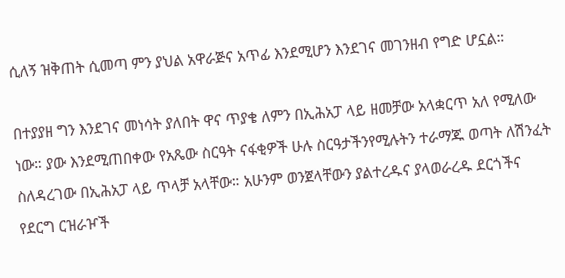ሲለኝ ዝቅጠት ሲመጣ ምን ያህል አዋራጅና አጥፊ እንደሚሆን እንደገና መገንዘብ የግድ ሆኗል።

በተያያዘ ግን እንደገና መነሳት ያለበት ዋና ጥያቄ ለምን በኢሕአፓ ላይ ዘመቻው አላቋርጥ አለ የሚለው ነው። ያው እንደሚጠበቀው የአጼው ስርዓት ናፋቂዎች ሁሉ ስርዓታችንየሚሉትን ተራማጁ ወጣት ለሽንፈት ስለዳረገው በኢሕአፓ ላይ ጥላቻ አላቸው። አሁንም ወንጀላቸውን ያልተረዱና ያላወራረዱ ደርጎችና የደርግ ርዝራዦች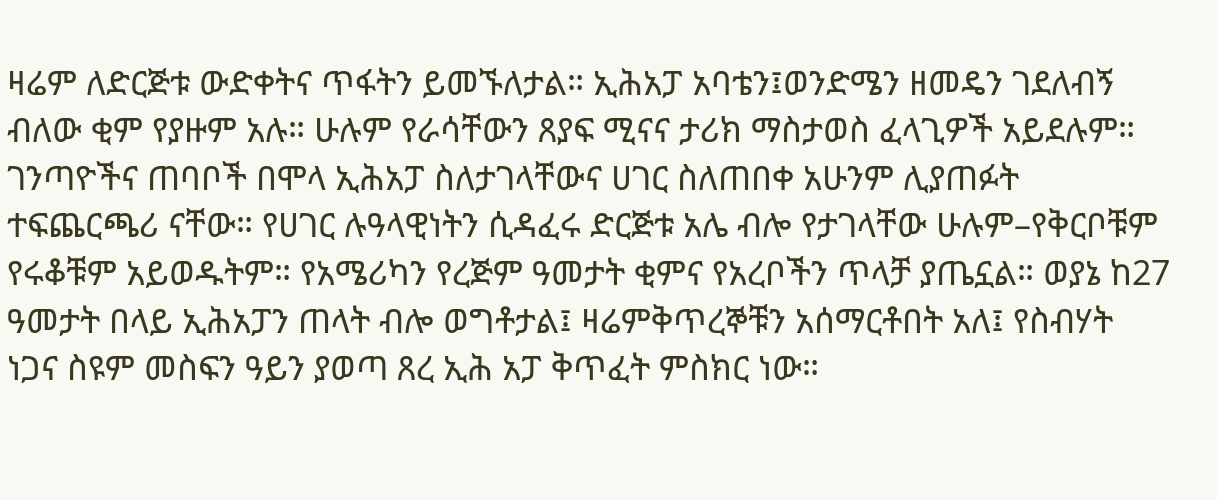ዛሬም ለድርጅቱ ውድቀትና ጥፋትን ይመኙለታል። ኢሕአፓ አባቴን፤ወንድሜን ዘመዴን ገደለብኝ ብለው ቂም የያዙም አሉ። ሁሉም የራሳቸውን ጸያፍ ሚናና ታሪክ ማስታወስ ፈላጊዎች አይደሉም። ገንጣዮችና ጠባቦች በሞላ ኢሕአፓ ስለታገላቸውና ሀገር ስለጠበቀ አሁንም ሊያጠፉት ተፍጨርጫሪ ናቸው። የሀገር ሉዓላዊነትን ሲዳፈሩ ድርጅቱ አሌ ብሎ የታገላቸው ሁሉም–የቅርቦቹም የሩቆቹም አይወዱትም። የአሜሪካን የረጅም ዓመታት ቂምና የአረቦችን ጥላቻ ያጤኗል። ወያኔ ከ27 ዓመታት በላይ ኢሕአፓን ጠላት ብሎ ወግቶታል፤ ዛሬምቅጥረኞቹን አሰማርቶበት አለ፤ የስብሃት ነጋና ስዩም መስፍን ዓይን ያወጣ ጸረ ኢሕ አፓ ቅጥፈት ምስክር ነው።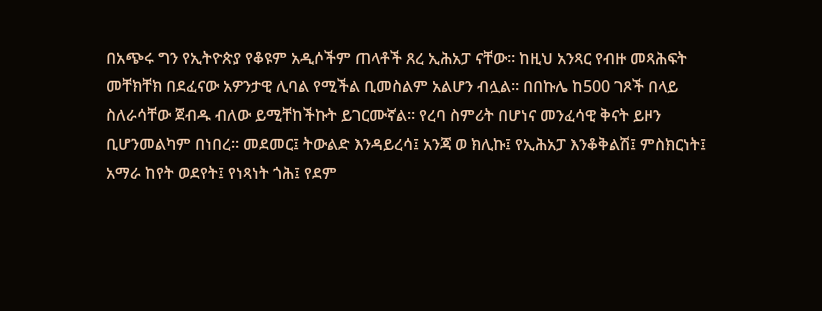በአጭሩ ግን የኢትዮጵያ የቆዩም አዲሶችም ጠላቶች ጸረ ኢሕአፓ ናቸው። ከዚህ አንጻር የብዙ መጻሕፍት መቸክቸክ በደፈናው አዎንታዊ ሊባል የሚችል ቢመስልም አልሆን ብሏል። በበኩሌ ከ500 ገጾች በላይ ስለራሳቸው ጀብዱ ብለው ይሚቸከችኩት ይገርሙኛል። የረባ ስምሪት በሆነና መንፈሳዊ ቅናት ይዞን ቢሆንመልካም በነበረ። መደመር፤ ትውልድ እንዳይረሳ፤ አንጃ ወ ክሊኩ፤ የኢሕአፓ እንቆቅልሽ፤ ምስክርነት፤ አማራ ከየት ወደየት፤ የነጻነት ጎሕ፤ የደም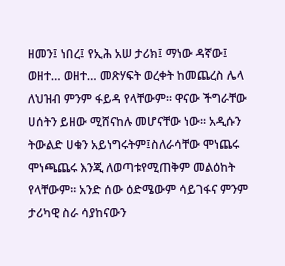ዘመን፤ ነበረ፤ የኢሕ አሠ ታሪክ፤ ማነው ዳኛው፤ ወዘተ… ወዘተ… መጽሃፍት ወረቀት ከመጨረስ ሌላ ለህዝብ ምንም ፋይዳ የላቸውም። ዋናው ችግራቸው ሀሰትን ይዘው ሚሸናከሉ መሆናቸው ነው። አዲሱን ትውልድ ሀቁን አይነግሩትም፤ስለራሳቸው ሞነጨሩ ሞነጫጨሩ እንጂ ለወጣቱየሚጠቅም መልዕከት የላቸውም። አንድ ሰው ዕድሜውም ሳይገፋና ምንም ታሪካዊ ስራ ሳያከናውን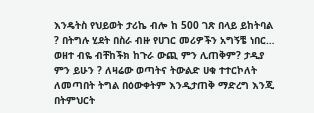እንዴትስ የህይወት ታሪኬ ብሎ ከ 500 ገጽ በላይ ይከትባል ? በትግሉ ሂደት በስራ ብዙ የሀገር መሪዎችን አግኝቼ ነበር… ወዘተ ብዬ ብቸከችክ ከጉራ ውጪ ምን ሊጠቅም? ታዲያ ምን ይሁን ? ለዛሬው ወጣትና ትውልድ ሀቁ ተተርኮለት ለመጣበት ትግል በዕውቀትም እንዲታጠቅ ማድረግ እንጂ በትምህርት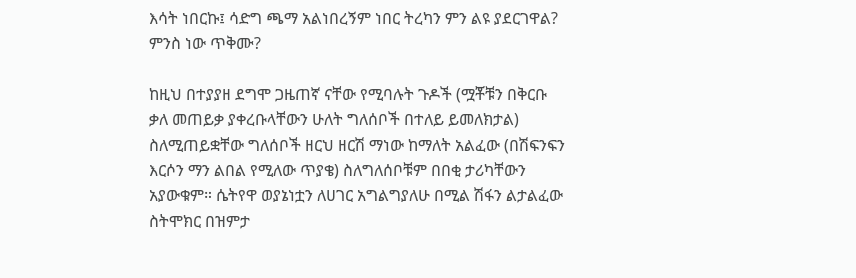እሳት ነበርኩ፤ ሳድግ ጫማ አልነበረኝም ነበር ትረካን ምን ልዩ ያደርገዋል? ምንስ ነው ጥቅሙ?

ከዚህ በተያያዘ ደግሞ ጋዜጠኛ ናቸው የሚባሉት ጉዶች (ሟቾቹን በቅርቡ ቃለ መጠይቃ ያቀረቡላቸውን ሁለት ግለሰቦች በተለይ ይመለክታል) ስለሚጠይቋቸው ግለሰቦች ዘርህ ዘርሽ ማነው ከማለት አልፈው (በሽፍንፍን እርሶን ማን ልበል የሚለው ጥያቄ) ስለግለሰቦቹም በበቂ ታሪካቸውን አያውቁም። ሴትየዋ ወያኔነቷን ለሀገር አግልግያለሁ በሚል ሽፋን ልታልፈው ስትሞክር በዝምታ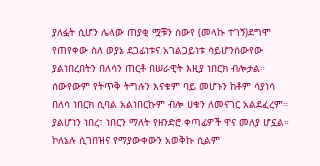ያለፏት ሲሆን ሌላው ጠያቂ ሟቹን ሰውየ (መላኩ ተገኝ)ደግሞ የጠየቀው ስለ ወያኔ ደጋፊነቱና አገልጋይነቱ ሳይሆንሰውየው ያልነበረበትን በለሳን ጠርቶ በሠራዊት እዚያ ነበርክ ብሎታል። ሰውየውም የትጥቅ ትግሉን እናቁም ባይ መሆኑን ከቶም ሳያነሳ በለሳ ነበርክ ሲባል አልነበርኩም ብሎ ሀቁን ለመናገር አልደፈረም። ያልሆነን ነበረ፣ ነበርን ማለት የዘንድሮ ቀጣፊዎች ዋና መለያ ሆኗል። ኮለኔሉ ሲገበዝና የማያውቀውን አወቅኩ ሲልም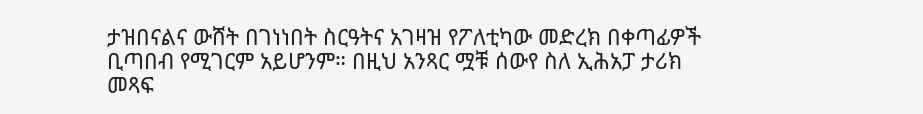ታዝበናልና ውሸት በገነነበት ስርዓትና አገዛዝ የፖለቲካው መድረክ በቀጣፊዎች ቢጣበብ የሚገርም አይሆንም። በዚህ አንጻር ሟቹ ሰውየ ስለ ኢሕአፓ ታሪክ መጻፍ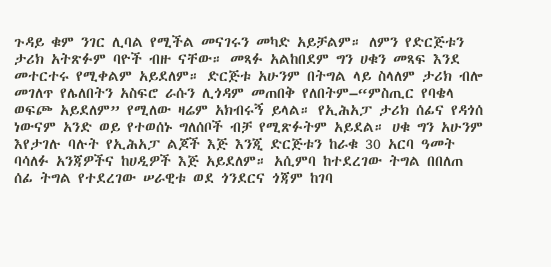ጉዳይ ቁም ንገር ሊባል የሚችል መናገሩን መካድ አይቻልም። ለምን የድርጅቱን ታሪክ አትጽፉም ባዮች ብዙ ናቸው። መጻፉ አልከበደም ግን ሀቁን መጻፍ እንደ መተርተሩ የሚቀልም አይደለም። ድርጅቱ አሁንም በትግል ላይ ስላለም ታሪክ ብሎ መገለጥ የሌለበትን አስፍሮ ራሱን ሊጎዳም መጠበቅ የለበትም–“ምስጢር የባቄላ ወፍጮ አይደለም” የሚለው ዛሬም አክብሩኝ ይላል። የኢሕአፓ ታሪክ ሰፊና የዳጎሰ ነውናም አንድ ወይ የተወሰኑ ግለሰቦች ብቻ የሚጽፉትም አይደል። ሀቁ ግን አሁንም እየታገሉ ባሉት የኢሕአፓ ልጆች እጅ እንጂ ድርጅቱን ከራቁ 30 አርባ ዓመት ባሳለፉ አንጃዎችና ከሀዲዎች እጅ አይደለም። አሲምባ ከተደረገው ትግል በበለጠ ሰፊ ትግል የተደረገው ሠራዊቱ ወደ ጎንደርና ጎጃም ከገባ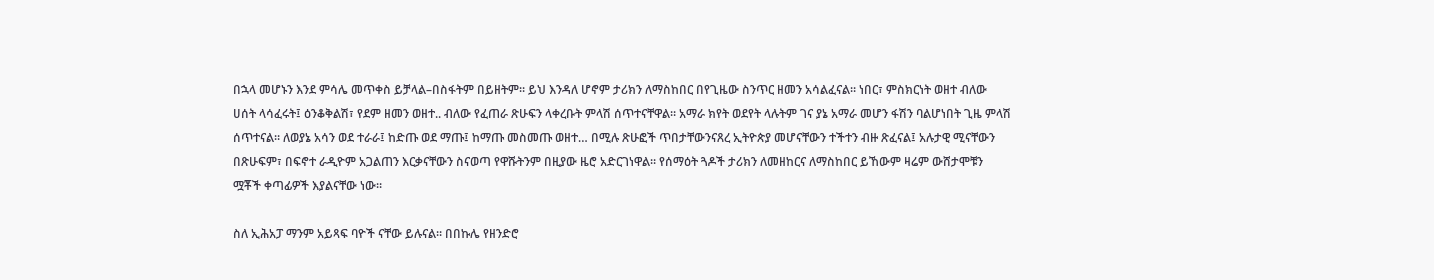በኋላ መሆኑን እንደ ምሳሌ መጥቀስ ይቻላል–በስፋትም በይዘትም። ይህ እንዳለ ሆኖም ታሪክን ለማስከበር በየጊዜው ስንጥር ዘመን አሳልፈናል። ነበር፣ ምስክርነት ወዘተ ብለው ሀሰት ላሳፈሩት፤ ዕንቆቅልሽ፣ የደም ዘመን ወዘተ.. ብለው የፈጠራ ጽሁፍን ላቀረቡት ምላሽ ሰጥተናቸዋል። አማራ ክየት ወደየት ላሉትም ገና ያኔ አማራ መሆን ፋሽን ባልሆነበት ጊዜ ምላሽ ሰጥተናል። ለወያኔ አሳን ወደ ተራራ፤ ከድጡ ወደ ማጡ፤ ከማጡ መስመጡ ወዘተ… በሚሉ ጽሁፎች ጥበታቸውንናጸረ ኢትዮጵያ መሆናቸውን ተችተን ብዙ ጽፈናል፤ አሉታዊ ሚናቸውን በጽሁፍም፣ በፍኖተ ራዲዮም አጋልጠን እርቃናቸውን ስናወጣ የዋሹትንም በዚያው ዜሮ አድርገነዋል። የሰማዕት ጓዶች ታሪክን ለመዘከርና ለማስከበር ይኸውም ዛሬም ውሸታሞቹን ሟቾች ቀጣፊዎች እያልናቸው ነው።

ስለ ኢሕአፓ ማንም አይጻፍ ባዮች ናቸው ይሉናል። በበኩሌ የዘንድሮ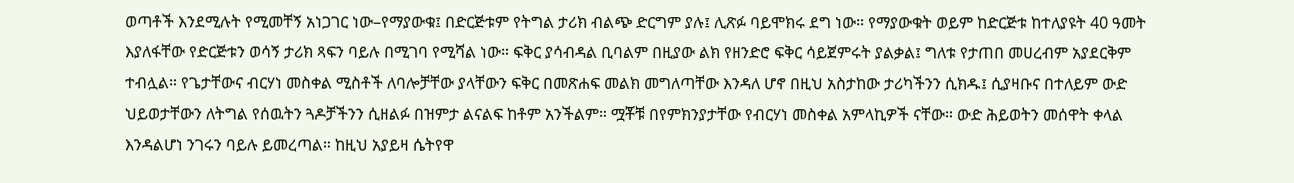ወጣቶች እንደሚሉት የሚመቸኝ አነጋገር ነው–የማያውቁ፤ በድርጅቱም የትግል ታሪክ ብልጭ ድርግም ያሉ፤ ሊጽፉ ባይሞክሩ ደግ ነው። የማያውቁት ወይም ከድርጅቱ ከተለያዩት 40 ዓመት እያለፋቸው የድርጅቱን ወሳኝ ታሪክ ጻፍን ባይሉ በሚገባ የሚሻል ነው። ፍቅር ያሳብዳል ቢባልም በዚያው ልክ የዘንድሮ ፍቅር ሳይጀምሩት ያልቃል፤ ግለቱ የታጠበ መሀረብም አያደርቅም ተብሏል። የጌታቸውና ብርሃነ መስቀል ሚስቶች ለባሎቻቸው ያላቸውን ፍቅር በመጽሐፍ መልክ መግለጣቸው እንዳለ ሆኖ በዚህ አስታከው ታሪካችንን ሲክዱ፤ ሲያዛቡና በተለይም ውድ ህይወታቸውን ለትግል የሰዉትን ጓዶቻችንን ሲዘልፉ በዝምታ ልናልፍ ከቶም አንችልም። ሟቾቹ በየምክንያታቸው የብርሃነ መስቀል አምላኪዎች ናቸው። ውድ ሕይወትን መሰዋት ቀላል እንዳልሆነ ንገሩን ባይሉ ይመረጣል። ከዚህ አያይዛ ሴትየዋ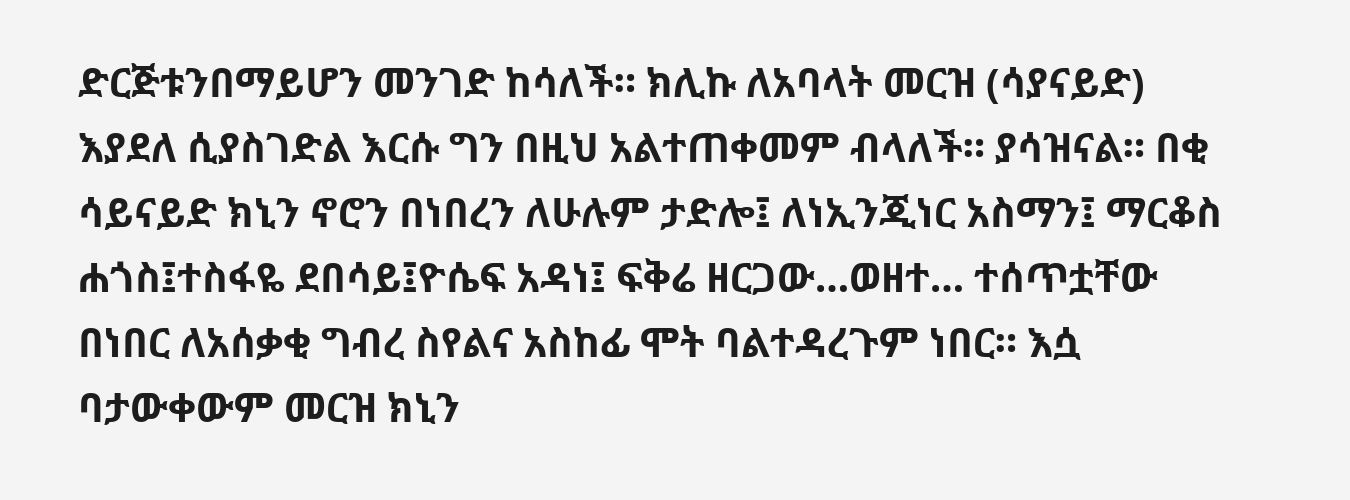ድርጅቱንበማይሆን መንገድ ከሳለች። ክሊኩ ለአባላት መርዝ (ሳያናይድ) እያደለ ሲያስገድል እርሱ ግን በዚህ አልተጠቀመም ብላለች። ያሳዝናል። በቂ ሳይናይድ ክኒን ኖሮን በነበረን ለሁሉም ታድሎ፤ ለነኢንጂነር አስማን፤ ማርቆስ ሐጎስ፤ተስፋዬ ደበሳይ፤ዮሴፍ አዳነ፤ ፍቅሬ ዘርጋው…ወዘተ… ተሰጥቷቸው በነበር ለአሰቃቂ ግብረ ስየልና አስከፊ ሞት ባልተዳረጉም ነበር። እሷ ባታውቀውም መርዝ ክኒን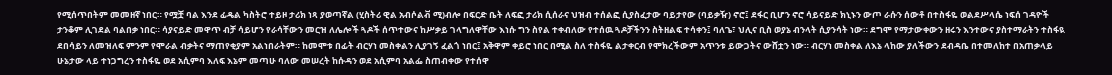የሚሰጥበትም መመዘኛ ነበር። የሟቿ ባል እንደ ፊዴል ካስትሮ ተይዞ ታሪክ ነጻ ያወጣኛል (ሂስትሪ ዊል አብሶልቭ ሚ)ብሎ በፍርድ ቤት ለፍፎ ታሪክ ሲሰራና ህዝብ ተሰልፎ ሲያስፈታው ባይታየው (ባይቃዥ) ኖሮ፤ ደፋር ቢሆን ኖሮ ሳይናይድ ክኒኑን ውጦ ራሱን ሰውቶ በተስፋዬ ወልደሥላሴ ነፍሰ ገዳዮች ታንቆም ሊገደል ባልበቃ ነበር። ሳያናይድ መዋጥ ብቻ ሳይሆን የራሳቸውን መርዝ ለሌሎች ጓዶች ሰጥተውና ከሥቃይ ገላግለዋቸው እነሱ ግን ስየል ተቀብለው የተሰዉ ጓዶቻችንን ስትዘልፍ ተሳቀን፤ ባለጌ፣ ህሊና ቢስ ወያኔ ብንላት ሲያንሳት ነው። ደግሞ የማታውቀውን ዘሩን እንተውና ያስተማራትን ተስፋዪ ደበሳይን ለመዝለፍ ምንም የሞራል ብቃትና ማጠየቂያም አልነበራትም። ከመሞቱ በፊት ብርሃነ መስቀልን ሊያገኝ ፈልጎ ነበር፤ አቅዋም ቀይሮ ነበር በሚል ስለ ተስፋዬ ልታቀርብ የሞክረችውም አጥንቱ ይውጋትና ውሸቷን ነው። ብርሃነ መስቀል ለእኔ ላከው ያለችውን ደብዳቤ በተመለከተ በአጠቃላይ ሁኔታው ላይ ተነጋግረን ተስፋዬ ወደ አሲምባ እለፍ እኔም መጣሁ ባለው መሠረት ከሱዳን ወደ አሲምባ አልፌ ስጠብቀው የተሰዋ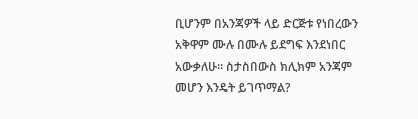ቢሆንም በአንጃዎች ላይ ድርጅቱ የነበረውን አቅዋም ሙሉ በሙሉ ይደግፍ እንደነበር አውቃለሁ። ስታስበውስ ክሊክም አንጃም መሆን እንዴት ይገጥማል?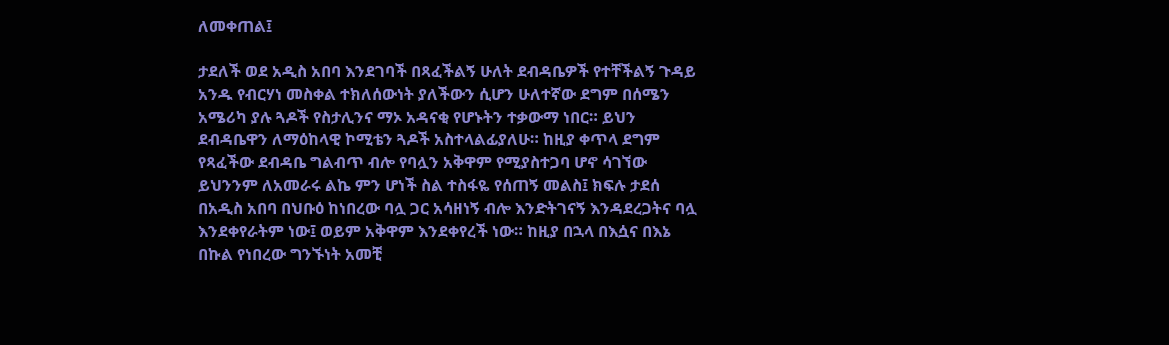ለመቀጠል፤

ታደለች ወደ አዲስ አበባ እንደገባች በጻፈችልኝ ሁለት ደብዳቤዎች የተቸችልኝ ጉዳይ አንዱ የብርሃነ መስቀል ተክለሰውነት ያለችውን ሲሆን ሁለተኛው ደግም በሰሜን አሜሪካ ያሉ ጓዶች የስታሊንና ማኦ አዳናቂ የሆኑትን ተቃውማ ነበር። ይህን ደብዳቤዋን ለማዕከላዊ ኮሚቴን ጓዶች አስተላልፊያለሁ። ከዚያ ቀጥላ ደግም የጻፈችው ደብዳቤ ግልብጥ ብሎ የባሏን አቅዋም የሚያስተጋባ ሆኖ ሳገኘው ይህንንም ለአመራሩ ልኬ ምን ሆነች ስል ተስፋዬ የሰጠኝ መልስ፤ ክፍሉ ታደሰ በአዲስ አበባ በህቡዕ ከነበረው ባሏ ጋር አሳዘነኝ ብሎ እንድትገናኝ እንዳደረጋትና ባሏ እንደቀየራትም ነው፤ ወይም አቅዋም እንደቀየረች ነው። ከዚያ በኋላ በእሷና በእኔ በኩል የነበረው ግንኙነት አመቺ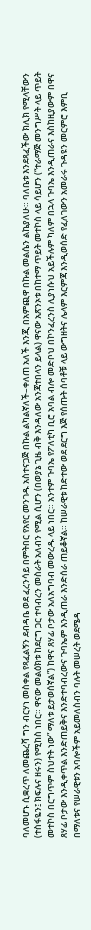ባለመሆኑ ሲቋረጥ ለመጨረሻ ግን ብርሃነ መስቀል የጻፈልኝን ደብዳቤ ወደ ፈረንሳይ በምትበር የአየር መንገዱ አስተናጋጅ በኩል ልካልኛለች–ቀለጠ አለች እንጂ በአምጪዋ በኩል መልሴን ልኬያለሁ። ባለቤቱ እንደጻፈችው ክሊክ የሚላቸውን (ተስፋዬን፤ ክፍሉና ዘሩን) የሚከስ ነበር። ዋናው መልዕክቱ ከደርግ ጋር ተባብረን መስራት አለብን የሚል ሲሆን (በወያኔ ጊዜ ብቅ እንዳለው አንጃተበላን ይላል) ዋናው አጽንኦቱ በከተማ ጥይት መተኮስ ላይ ሳይሆን (“ተራማጅ መንግሥት ላይ ጥይት መተኮስ በርግጥም ስህተት ነው” ማለቱ ይታወሰኛል”) ከዋና ጸሃፊ ቦታው አለአግባብ መውረዱ ላይ ነበር። አንተም ጉባኤ የፖለቲካ ቢሮ አባል ብሎ መድቦህ በኮንፈረንስ ሊያነሱህ አይችሉም ካለም በኋላ ጉባኤ እንዲጠራና እስከዚያውም በዋና ጸሃፊ ቦታው እንዲቀጥል እንድጠይቅና እንድተባብረውና ጉባኤም እንዲጠራ እንድሰራ ጠይቆኛል። ከሠራዊቱ ከድተው ወደ ደርግ እጅ የሰጡት ሰባቶቹ ላይ ውግዘትና ሌላም እርምጃ እንዲወሰድ የፈለገውን አመራሩ ጉዳዩን መርምሮ እምቢ በማለቱና የሠራዊቱን አባሎችም አይመለስብን ባሉት መሠረት ወደሜዳ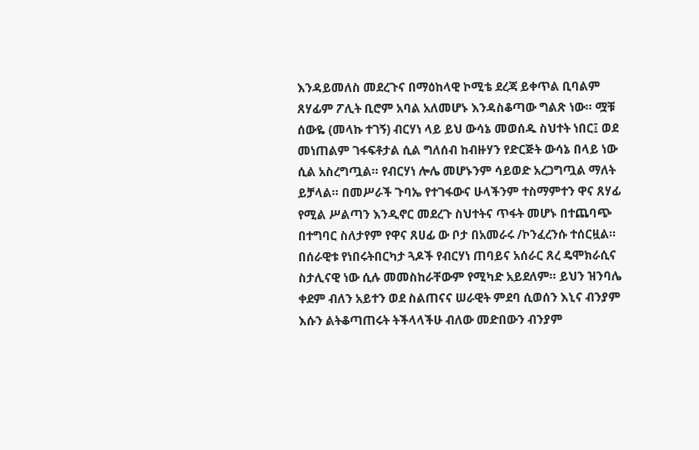እንዳይመለስ መደረጉና በማዕከላዊ ኮሚቴ ደረጃ ይቀጥል ቢባልም ጸሃፊም ፖሊት ቢሮም አባል አለመሆኑ እንዳስቆጣው ግልጽ ነው። ሟቹ ሰውዬ (መላኩ ተገኝ) ብርሃነ ላይ ይህ ውሳኔ መወሰዱ ስህተት ነበር፤ ወደ መነጠልም ገፋፍቶታል ሲል ግለሰብ ከብዙሃን የድርጅት ውሳኔ በላይ ነው ሲል አስረግጧል። የብርሃነ ሎሌ መሆኑንም ሳይወድ አረጋግጧል ማለት ይቻላል። በመሥራች ጉባኤ የተገፋውና ሁላችንም ተስማምተን ዋና ጸሃፊ የሚል ሥልጣን እንዲኖር መደረጉ ስህተትና ጥፋት መሆኑ በተጨባጭ በተግባር ስለታየም የዋና ጸሀፊ ው ቦታ በአመራሩ /ኮንፈረንሱ ተሰርዟል። በሰራዊቱ የነበሩትበርካታ ጓዶች የብርሃነ ጠባይና አሰራር ጸረ ዴሞክራሲና ስታሊናዊ ነው ሲሉ መመስከራቸውም የሚካድ አይደለም። ይህን ዝንባሌ ቀደም ብለን አይተን ወደ ስልጠናና ሠራዊት ምደባ ሲወሰን እኒና ብንያም እሱን ልትቆጣጠሩት ትችላላችሁ ብለው መድበውን ብንያም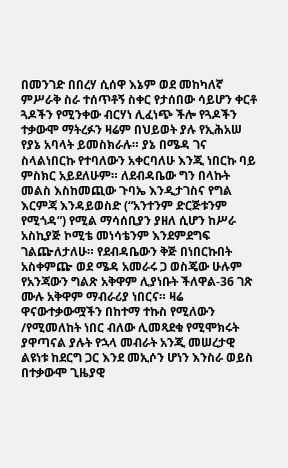በመንገድ በበረሃ ሲሰዋ እኔም ወደ መከካለኛ ምሥራቅ ስራ ተሰጥቶኝ ስቀር የታሰበው ሳይሆን ቀርቶ ጓዶችን የሚንቀው ብርሃነ ሊፈነጭ ችሎ የጓዶችን ተቃውሞ ማትረፉን ዛሬም በህይወት ያሉ የኢሕአሠ የያኔ አባላት ይመስክራሉ። ያኔ በሜዳ ገና ስላልነበርኩ የተባለውን አቀርባለሁ እንጂ ነበርኩ ባይ ምስክር አይደለሁም። ለደብዳቤው ግን በላኩት መልስ እስከመጪው ጉባኤ እንዲታገስና የግል እርምጃ እንዳይወስድ (“አንተንም ድርጅቱንም የሚጎዳ”) የሚል ማሳሰቢያን ያዘለ ሲሆን ከሥራ አስኪያጅ ኮሚቴ መነሳቴንም እንደምደግፍ ገልጬለታለሁ። የደብዳቤውን ቅጅ በነበርኩበት አስቀምጬ ወደ ሜዳ አመራሩ ጋ ወስጄው ሁሉም የአንጃውን ግልጽ አቅዋም ሊያነቡት ችለዋል-36 ገጽ ሙሉ አቅዋም ማብራሪያ ነበርና። ዛሬ ዋናውተቃውሟችን በከተማ ተኩስ የሚለውን /የሚመለከት ነበር ብለው ሊመጻደቁ የሚሞክሩት ያዋጣናል ያሉት የኋላ መብራት አንጂ መሠረታዊ ልዩነቱ ከደርግ ጋር እንደ መኢሶን ሆነን እንስራ ወይስ በተቃውሞ ጊዜያዊ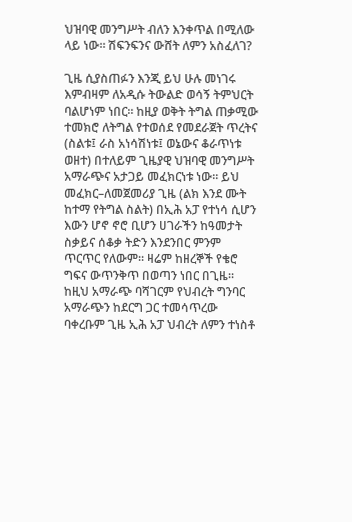ህዝባዊ መንግሥት ብለን እንቀጥል በሚለው ላይ ነው። ሽፍንፍንና ውሸት ለምን አስፈለገ?

ጊዜ ሲያስጠፉን እንጂ ይህ ሁሉ መነገሩ እምብዛም ለአዲሱ ትውልድ ወሳኝ ትምህርት ባልሆነም ነበር። ከዚያ ወቅት ትግል ጠቃሚው ተመክሮ ለትግል የተወሰደ የመደራጀት ጥረትና (ስልቱ፤ ራስ አነሳሽነቱ፤ ወኔውና ቆራጥነቱ ወዘተ) በተለይም ጊዜያዊ ህዝባዊ መንግሥት አማራጭና አታጋይ መፈክርነቱ ነው። ይህ መፈክር–ለመጀመሪያ ጊዜ (ልክ እንደ ሙት ከተማ የትግል ስልት) በኢሕ አፓ የተነሳ ሲሆን እውን ሆኖ ኖሮ ቢሆን ሀገራችን ከዓመታት ስቃይና ሰቆቃ ትድን እንደንበር ምንም ጥርጥር የለውም። ዛሬም ከዘረኞች የቄሮ ግፍና ውጥንቅጥ በወጣን ነበር በጊዜ። ከዚህ አማራጭ ባሻገርም የህብረት ግንባር አማራጭን ከደርግ ጋር ተመሳጥረው ባቀረቡም ጊዜ ኢሕ አፓ ህብረት ለምን ተነስቶ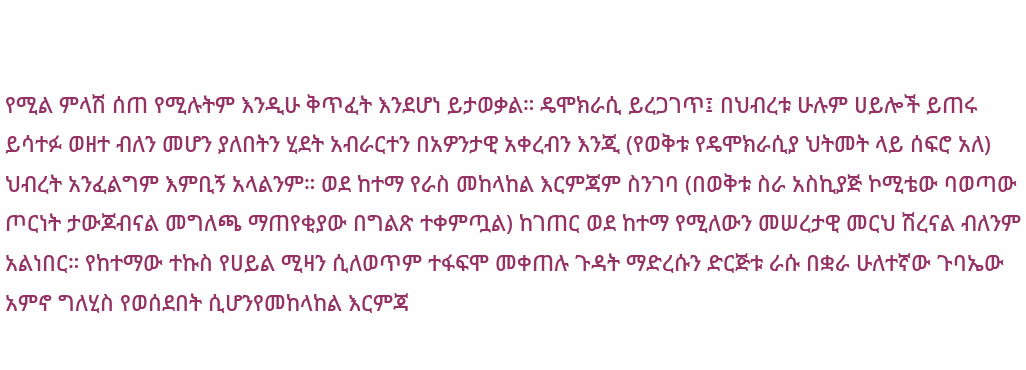የሚል ምላሽ ሰጠ የሚሉትም እንዲሁ ቅጥፈት እንደሆነ ይታወቃል። ዴሞክራሲ ይረጋገጥ፤ በህብረቱ ሁሉም ሀይሎች ይጠሩ ይሳተፉ ወዘተ ብለን መሆን ያለበትን ሂደት አብራርተን በአዎንታዊ አቀረብን እንጂ (የወቅቱ የዴሞክራሲያ ህትመት ላይ ሰፍሮ አለ) ህብረት አንፈልግም እምቢኝ አላልንም። ወደ ከተማ የራስ መከላከል እርምጃም ስንገባ (በወቅቱ ስራ አስኪያጅ ኮሚቴው ባወጣው ጦርነት ታውጆብናል መግለጫ ማጠየቂያው በግልጽ ተቀምጧል) ከገጠር ወደ ከተማ የሚለውን መሠረታዊ መርህ ሽረናል ብለንም አልነበር። የከተማው ተኩስ የሀይል ሚዛን ሲለወጥም ተፋፍሞ መቀጠሉ ጉዳት ማድረሱን ድርጅቱ ራሱ በቋራ ሁለተኛው ጉባኤው አምኖ ግለሂስ የወሰደበት ሲሆንየመከላከል እርምጃ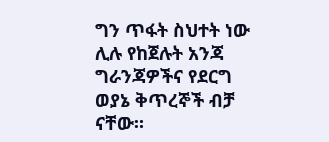ግን ጥፋት ስህተት ነው ሊሉ የከጀሉት አንጃ ግራንጃዎችና የደርግ ወያኔ ቅጥረኞች ብቻ ናቸው።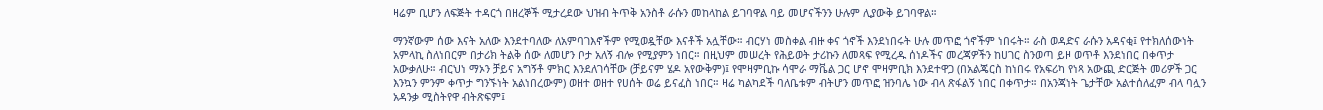ዛሬም ቢሆን ለፍጅት ተዳርጎ በዘረኞች ሚታረደው ህዝብ ትጥቅ አንስቶ ራሱን መከላከል ይገባዋል ባይ መሆናችንን ሁሉም ሊያውቅ ይገባዋል።

ማንኛውም ሰው እናት አለው እንደተባለው ለአምባገእኖችም የሚወዷቸው እናቶች አሏቸው። ብርሃነ መስቀል ብዙ ቀና ጎኖች እንደነበሩት ሁሉ መጥፎ ጎኖችም ነበሩት። ራስ ወዳድና ራሱን አዳናቂ፤ የተክለሰውነት አምላኪ ስለነበርም በታሪክ ትልቅ ሰው ለመሆን ቦታ አለኝ ብሎ የሚያምን ነበር። በዚህም መሠረት የሕይወት ታሪኩን ለመጻፍ የሚረዱ ሰነዶችና መረጃዎችን ከሀገር ስንወጣ ይዞ ወጥቶ እንደነበር በቀጥታ አውቃለሁ። ብርህነ ማኦን ቻይና አግኝቶ ምክር እንደለገሳቸው (ቻይናም ሄዶ አየውቅም)፤ የሞዛምቢኩ ሳሞራ ማቬል ጋር ሆኖ ሞዛምቢክ እንደተዋጋ (በአልጄርስ ከነበሩ የአፍሪካ የነጻ አውጪ ድርጅት መሪዎች ጋር እንኳን ምንም ቀጥታ ግንኙነት አልነበረውም) ወዘተ ወዘተ የሀሰት ወሬ ይናፈስ ነበር። ዛሬ ካልካደች ባለቤቱም ብትሆን መጥፎ ዝንባሌ ነው ብላ ጽፋልኝ ነበር በቀጥታ። በአንጃነት ጌታቸው አልተሰለፈም ብላ ባሏን አዳንቃ ሚስትየዋ ብትጽፍም፤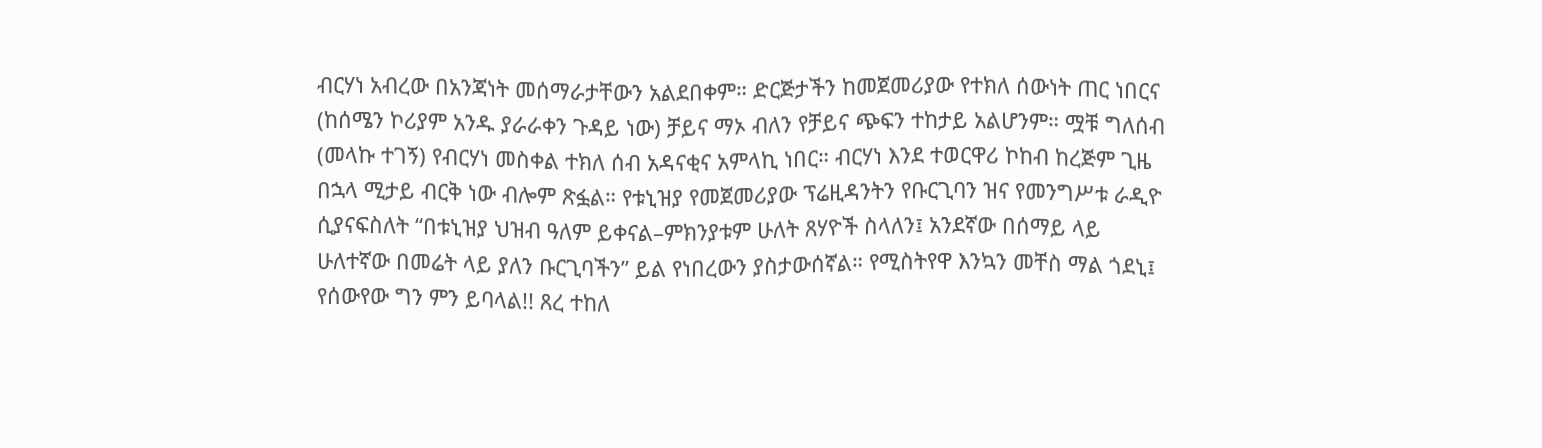ብርሃነ አብረው በአንጃነት መሰማራታቸውን አልደበቀም። ድርጅታችን ከመጀመሪያው የተክለ ሰውነት ጠር ነበርና (ከሰሜን ኮሪያም አንዱ ያራራቀን ጉዳይ ነው) ቻይና ማኦ ብለን የቻይና ጭፍን ተከታይ አልሆንም። ሟቹ ግለሰብ (መላኩ ተገኝ) የብርሃነ መስቀል ተክለ ሰብ አዳናቂና አምላኪ ነበር። ብርሃነ እንደ ተወርዋሪ ኮከብ ከረጅም ጊዜ በኋላ ሚታይ ብርቅ ነው ብሎም ጽፏል። የቱኒዝያ የመጀመሪያው ፕሬዚዳንትን የቡርጊባን ዝና የመንግሥቱ ራዲዮ ሲያናፍስለት “በቱኒዝያ ህዝብ ዓለም ይቀናል–ምክንያቱም ሁለት ጸሃዮች ስላለን፤ አንደኛው በሰማይ ላይ ሁለተኛው በመሬት ላይ ያለን ቡርጊባችን” ይል የነበረውን ያስታውሰኛል። የሚስትየዋ እንኳን መቸስ ማል ጎደኒ፤ የሰውየው ግን ምን ይባላል!! ጸረ ተከለ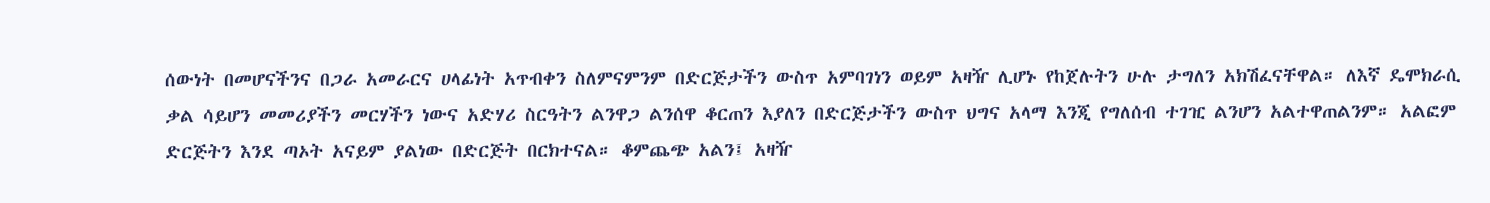ሰውነት በመሆናችንና በጋራ አመራርና ሀላፊነት አጥብቀን ስለምናምንም በድርጅታችን ውስጥ አምባገነን ወይም አዛዥ ሊሆኑ የከጀሉትን ሁሉ ታግለን አክሽፈናቸዋል። ለእኛ ዴሞክራሲ ቃል ሳይሆን መመሪያችን መርሃችን ነውና አድሃሪ ስርዓትን ልንዋጋ ልንሰዋ ቆርጠን እያለን በድርጅታችን ውስጥ ህግና አላማ እንጂ የግለሰብ ተገዢ ልንሆን አልተዋጠልንም። አልፎም ድርጅትን እንደ ጣኦት አናይም ያልነው በድርጅት በርክተናል። ቆምጨጭ አልን፤ አዛዥ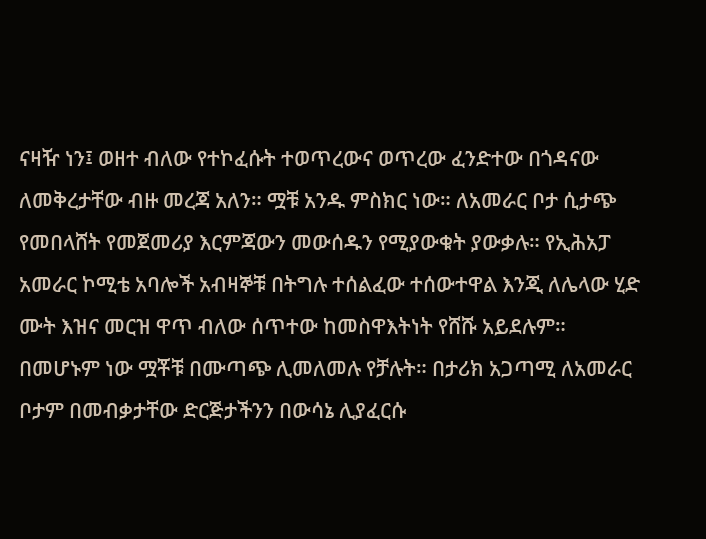ናዛዥ ነን፤ ወዘተ ብለው የተኮፈሱት ተወጥረውና ወጥረው ፈንድተው በጎዳናው ለመቅረታቸው ብዙ መረጃ አለን። ሟቹ አንዱ ምስክር ነው። ለአመራር ቦታ ሲታጭ የመበላሸት የመጀመሪያ እርምጃውን መውሰዱን የሚያውቁት ያውቃሉ። የኢሕአፓ አመራር ኮሚቴ አባሎች አብዛኞቹ በትግሉ ተሰልፈው ተሰውተዋል እንጂ ለሌላው ሂድ ሙት እዝና መርዝ ዋጥ ብለው ሰጥተው ከመስዋእትነት የሸሹ አይደሉም። በመሆኑም ነው ሟቾቹ በሙጣጭ ሊመለመሉ የቻሉት። በታሪክ አጋጣሚ ለአመራር ቦታም በመብቃታቸው ድርጅታችንን በውሳኔ ሊያፈርሱ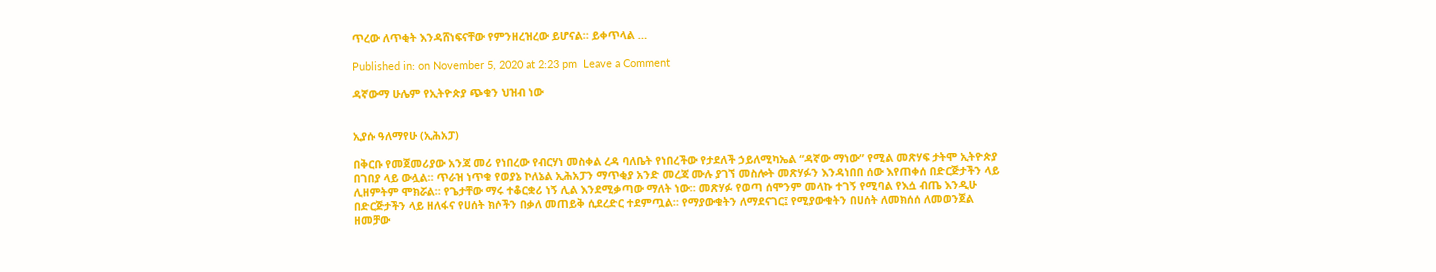ጥረው ለጥቂት እንዳሸነፍናቸው የምንዘረዝረው ይሆናል። ይቀጥላል …

Published in: on November 5, 2020 at 2:23 pm  Leave a Comment

ዳኛውማ ሁሌም የኢትዮጵያ ጭቁን ህዝብ ነው


ኢያሱ ዓለማየሁ (ኢሕአፓ)

በቅርቡ የመጀመሪያው አንጃ መሪ የነበረው የብርሃነ መስቀል ረዳ ባለቤት የነበረችው የታደለች ኃይለሚካኤል “ዳኛው ማነው” የሚል መጽሃፍ ታትሞ ኢትዮጵያ በገበያ ላይ ውሏል። ጥራዝ ነጥቁ የወያኔ ኮለኔል ኢሕአፓን ማጥቂያ አንድ መረጃ ሙሉ ያገኘ መስሎት መጽሃፉን እንዳነበበ ሰው እየጠቀሰ በድርጅታችን ላይ ሊዘምትም ሞክሯል። የጌታቸው ማሩ ተቆርቋሪ ነኝ ሊል እንደሚቃጣው ማለት ነው። መጽሃፉ የወጣ ሰሞንም መላኩ ተገኝ የሚባል የእሷ ብጤ እንዲሁ በድርጅታችን ላይ ዘለፋና የሀሰት ክሶችን በቃለ መጠይቅ ሲደረድር ተደምጧል። የማያውቁትን ለማደናገር፤ የሚያውቁትን በሀሰት ለመክሰሰ ለመወንጀል ዘመቻው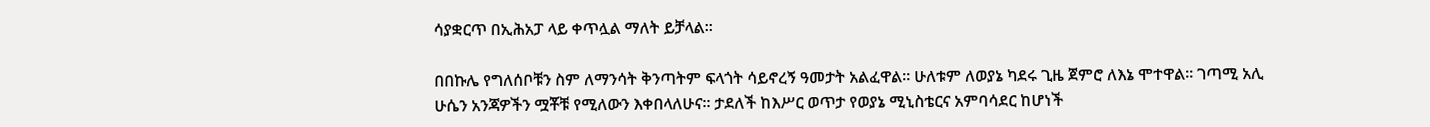ሳያቋርጥ በኢሕአፓ ላይ ቀጥሏል ማለት ይቻላል።

በበኩሌ የግለሰቦቹን ስም ለማንሳት ቅንጣትም ፍላጎት ሳይኖረኝ ዓመታት አልፈዋል። ሁለቱም ለወያኔ ካደሩ ጊዜ ጀምሮ ለእኔ ሞተዋል። ገጣሚ አሊ ሁሴን አንጃዎችን ሟቾቹ የሚለውን እቀበላለሁና። ታደለች ከእሥር ወጥታ የወያኔ ሚኒስቴርና አምባሳደር ከሆነች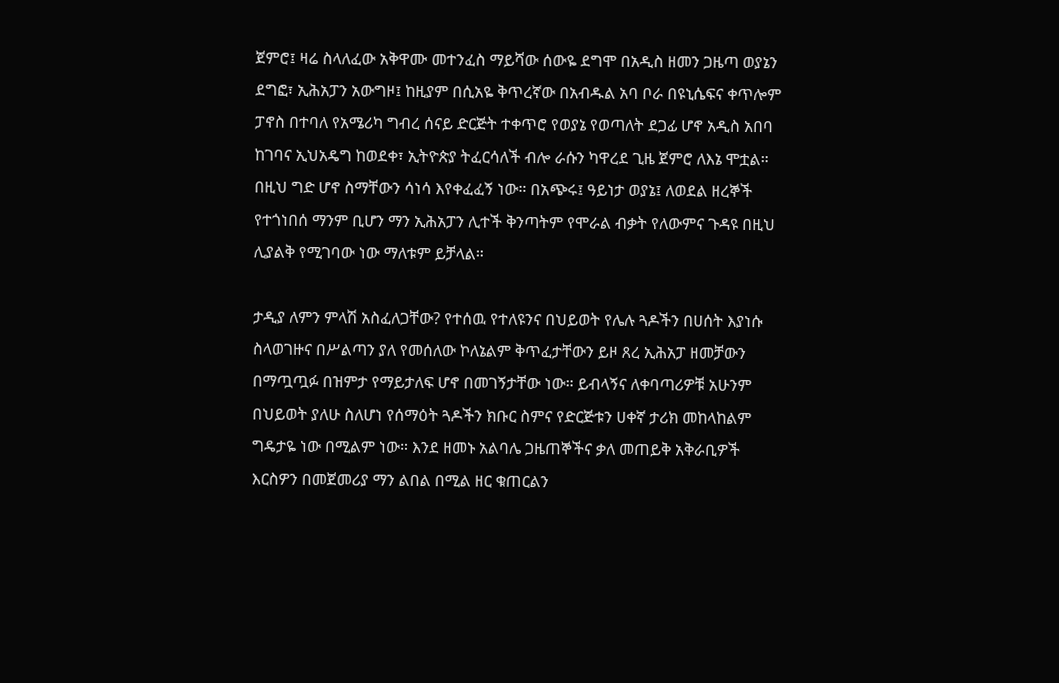ጀምሮ፤ ዛሬ ስላለፈው አቅዋሙ መተንፈስ ማይሻው ሰውዬ ደግሞ በአዲስ ዘመን ጋዜጣ ወያኔን ደግፎ፣ ኢሕአፓን አውግዞ፤ ከዚያም በሲአዬ ቅጥረኛው በአብዱል አባ ቦራ በዩኒሴፍና ቀጥሎም ፓኖስ በተባለ የአሜሪካ ግብረ ሰናይ ድርጅት ተቀጥሮ የወያኔ የወጣለት ደጋፊ ሆኖ አዲስ አበባ ከገባና ኢህአዴግ ከወደቀ፣ ኢትዮጵያ ትፈርሳለች ብሎ ራሱን ካዋረደ ጊዜ ጀምሮ ለእኔ ሞቷል። በዚህ ግድ ሆኖ ስማቸውን ሳነሳ እየቀፈፈኝ ነው። በአጭሩ፤ ዓይነታ ወያኔ፤ ለወደል ዘረኞች የተጎነበሰ ማንም ቢሆን ማን ኢሕአፓን ሊተች ቅንጣትም የሞራል ብቃት የለውምና ጉዳዩ በዚህ ሊያልቅ የሚገባው ነው ማለቱም ይቻላል።

ታዲያ ለምን ምላሽ አስፈለጋቸው? የተሰዉ የተለዩንና በህይወት የሌሉ ጓዶችን በሀሰት እያነሱ ስላወገዙና በሥልጣን ያለ የመሰለው ኮለኔልም ቅጥፈታቸውን ይዞ ጸረ ኢሕአፓ ዘመቻውን በማጧጧፉ በዝምታ የማይታለፍ ሆኖ በመገኝታቸው ነው። ይብላኝና ለቀባጣሪዎቹ አሁንም በህይወት ያለሁ ስለሆነ የሰማዕት ጓዶችን ክቡር ስምና የድርጅቱን ሀቀኛ ታሪክ መከላከልም ግዴታዬ ነው በሚልም ነው። እንደ ዘመኑ አልባሌ ጋዜጠኞችና ቃለ መጠይቅ አቅራቢዎች እርስዎን በመጀመሪያ ማን ልበል በሚል ዘር ቁጠርልን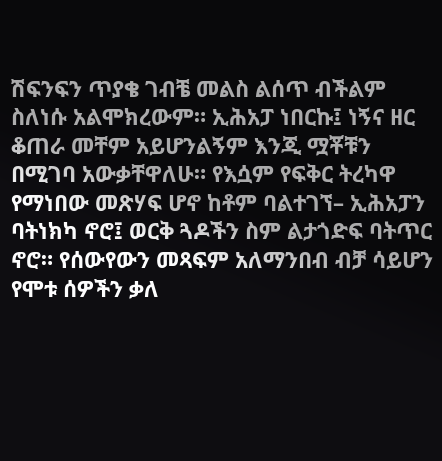ሽፍንፍን ጥያቄ ገብቼ መልስ ልሰጥ ብችልም ስለነሱ አልሞክረውም። ኢሕአፓ ነበርኩ፤ ነኝና ዘር ቆጠራ መቸም አይሆንልኝም እንጂ ሟቾቹን በሚገባ አውቃቸዋለሁ። የእሷም የፍቅር ትረካዋ የማነበው መጽሃፍ ሆኖ ከቶም ባልተገኘ– ኢሕአፓን ባትነክካ ኖሮ፤ ወርቅ ጓዶችን ስም ልታጎድፍ ባትጥር ኖሮ። የሰውየውን መጻፍም አለማንበብ ብቻ ሳይሆን የሞቱ ሰዎችን ቃለ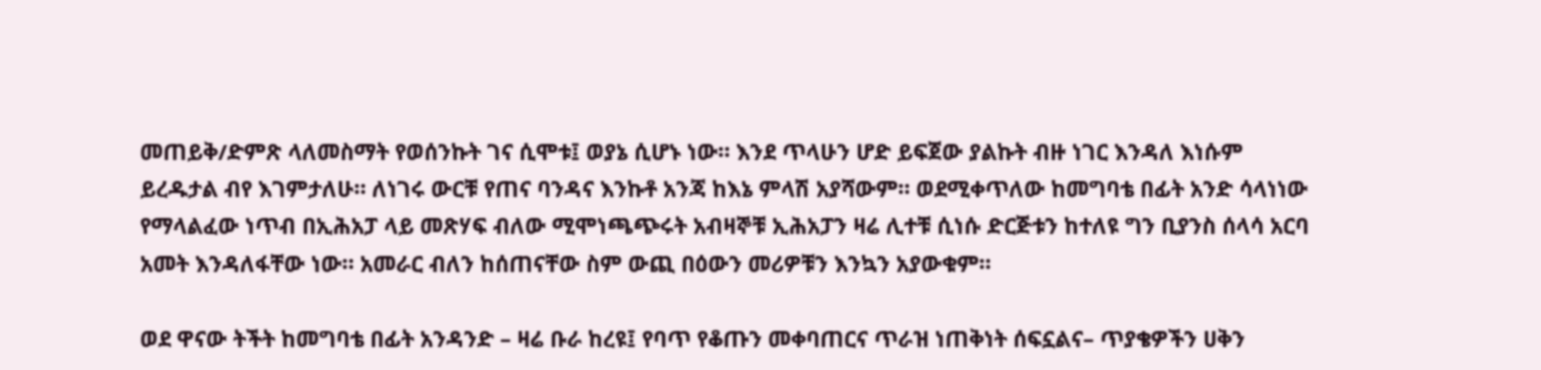መጠይቅ/ድምጽ ላለመስማት የወሰንኩት ገና ሲሞቱ፤ ወያኔ ሲሆኑ ነው። እንደ ጥላሁን ሆድ ይፍጀው ያልኩት ብዙ ነገር እንዳለ እነሱም ይረዱታል ብየ እገምታለሁ። ለነገሩ ውርቹ የጠና ባንዳና እንኩቶ አንጃ ከእኔ ምላሽ አያሻውም። ወደሚቀጥለው ከመግባቴ በፊት አንድ ሳላነነው የማላልፈው ነጥብ በኢሕአፓ ላይ መጽሃፍ ብለው ሚሞነጫጭሩት አብዛኞቹ ኢሕአፓን ዛሬ ሊተቹ ሲነሱ ድርጅቱን ከተለዩ ግን ቢያንስ ሰላሳ አርባ አመት እንዳለፋቸው ነው። አመራር ብለን ከሰጠናቸው ስም ውጪ በዕውን መሪዎቹን እንኳን አያውቁም።

ወደ ዋናው ትችት ከመግባቴ በፊት አንዳንድ – ዛሬ ቡራ ከረዩ፤ የባጥ የቆጡን መቀባጠርና ጥራዝ ነጠቅነት ሰፍኗልና– ጥያቄዎችን ሀቅን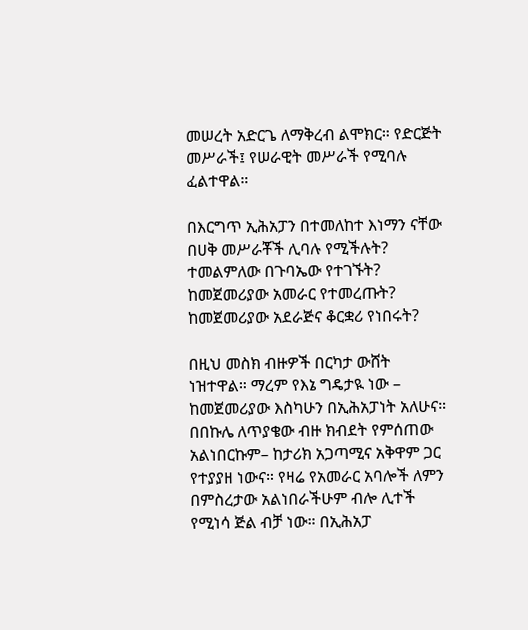መሠረት አድርጌ ለማቅረብ ልሞክር። የድርጅት መሥራች፤ የሠራዊት መሥራች የሚባሉ ፈልተዋል።

በእርግጥ ኢሕአፓን በተመለከተ እነማን ናቸው በሀቅ መሥራቾች ሊባሉ የሚችሉት? ተመልምለው በጉባኤው የተገኙት? ከመጀመሪያው አመራር የተመረጡት? ከመጀመሪያው አደራጅና ቆርቋሪ የነበሩት?

በዚህ መስክ ብዙዎች በርካታ ውሸት ነዝተዋል። ማረም የእኔ ግዴታዪ ነው – ከመጀመሪያው እስካሁን በኢሕአፓነት አለሁና። በበኩሌ ለጥያቄው ብዙ ክብደት የምሰጠው አልነበርኩም– ከታሪክ አጋጣሚና አቅዋም ጋር የተያያዘ ነውና። የዛሬ የአመራር አባሎች ለምን በምስረታው አልነበራችሁም ብሎ ሊተች የሚነሳ ጅል ብቻ ነው። በኢሕአፓ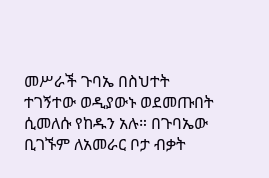መሥራች ጉባኤ በስህተት ተገኝተው ወዲያውኑ ወደመጡበት ሲመለሱ የከዱን አሉ። በጉባኤው ቢገኙም ለአመራር ቦታ ብቃት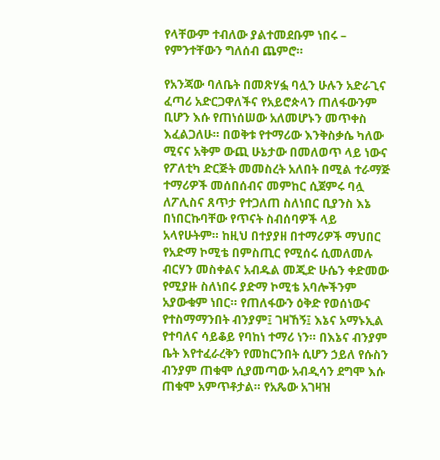የላቸውም ተብለው ያልተመደቡም ነበሩ – የምንተቸውን ግለሰብ ጨምሮ።

የአንጃው ባለቤት በመጽሃፏ ባሏን ሁሉን አድራጊና ፈጣሪ አድርጋዋለችና የአይሮጵላን ጠለፋውንም ቢሆን እሱ የጠነሰሠው አለመሆኑን መጥቀስ እፈልጋለሁ። በወቅቱ የተማሪው እንቅስቃሴ ካለው ሚናና አቅም ውጪ ሁኔታው በመለወጥ ላይ ነውና የፖለቲካ ድርጅት መመስረት አለበት በሚል ተራማጅ ተማሪዎች መሰበሰብና መምከር ሲጀምሩ ባሏ ለፖሊስና ጸጥታ የተጋለጠ ስለነበር ቢያንስ እኔ በነበርኩባቸው የጥናት ስብሰባዎች ላይ አላየሁትም። ከዚህ በተያያዘ በተማሪዎች ማህበር የአድማ ኮሚቴ በምስጢር የሚሰሩ ሲመለመሉ ብርሃን መስቀልና አብዱል መጂድ ሁሴን ቀድመው የሚያዙ ስለነበሩ ያድማ ኮሚቴ አባሎችንም አያውቁም ነበር። የጠለፋውን ዕቅድ የወሰነውና የተስማማንበት ብንያም፤ ገዛኸኝ፤ እኔና አማኑኢል የተባለና ሳይቆይ የባከነ ተማሪ ነን። በእኔና ብንያም ቤት እየተፈራረቅን የመከርንበት ሲሆን ኃይለ የሱስን ብንያም ጠቁሞ ሲያመጣው አብዲሳን ደግሞ እሱ ጠቁሞ አምጥቶታል። የአጼው አገዛዝ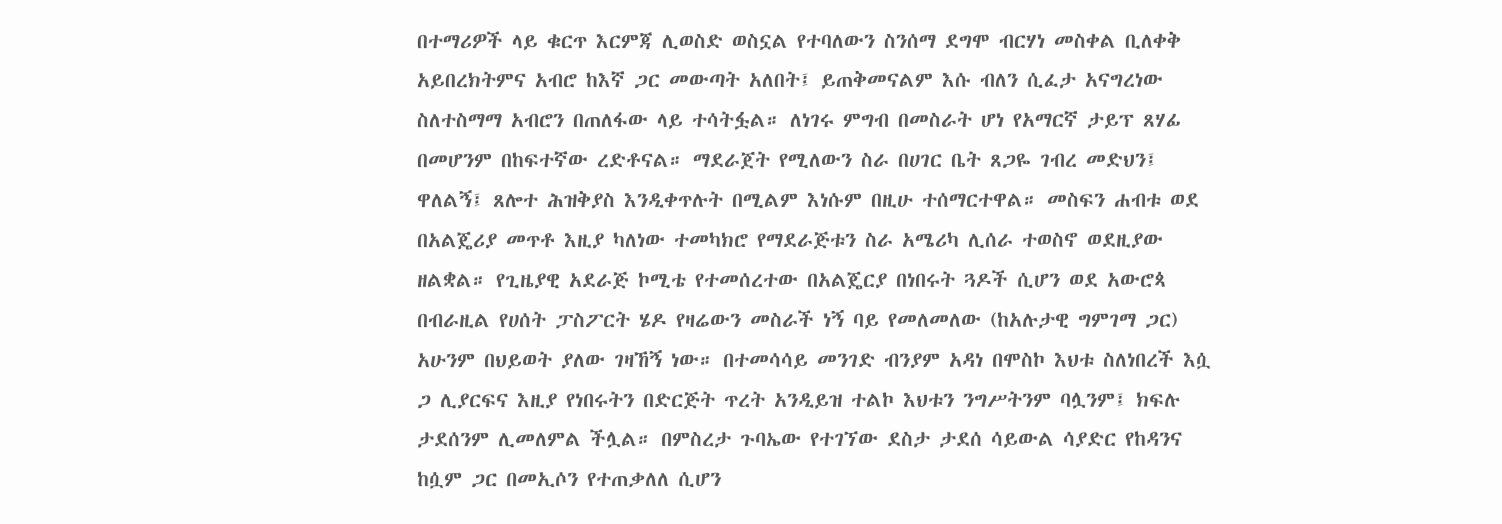በተማሪዎች ላይ ቁርጥ እርምጃ ሊወስድ ወስኗል የተባለውን ስንሰማ ደግሞ ብርሃነ መስቀል ቢለቀቅ አይበረክትምና አብሮ ከእኛ ጋር መውጣት አለበት፤ ይጠቅመናልም እሱ ብለን ሲፈታ አናግረነው ስለተስማማ አብሮን በጠለፋው ላይ ተሳትፏል። ለነገሩ ምግብ በመስራት ሆነ የአማርኛ ታይፕ ጸሃፊ በመሆንም በከፍተኛው ረድቶናል። ማደራጀት የሚለውን ስራ በሀገር ቤት ጸጋዬ ገብረ መድህን፤ ዋለልኝ፤ ጸሎተ ሕዝቅያስ እንዲቀጥሉት በሚልም እነሱም በዚሁ ተሰማርተዋል። መስፍን ሐብቱ ወደ በአልጄሪያ መጥቶ እዚያ ካለነው ተመካክሮ የማደራጅቱን ስራ አሜሪካ ሊሰራ ተወስኖ ወደዚያው ዘልቋል። የጊዜያዊ አደራጅ ኮሚቴ የተመሰረተው በአልጄርያ በነበሩት ጓዶች ሲሆን ወደ አውሮጳ በብራዚል የሀሰት ፓስፖርት ሄዶ የዛሬውን መስራች ነኝ ባይ የመለመለው (ከአሉታዊ ግምገማ ጋር) አሁንም በህይወት ያለው ገዛኸኝ ነው። በተመሳሳይ መንገድ ብንያም አዳነ በሞስኮ እህቱ ስለነበረች እሷ ጋ ሊያርፍና እዚያ የነበሩትን በድርጅት ጥረት አንዲይዝ ተልኮ እህቱን ንግሥትንም ባሏንም፤ ክፍሉ ታደሰንም ሊመለምል ችሏል። በምስረታ ጉባኤው የተገኘው ደስታ ታደሰ ሳይውል ሳያድር የከዳንና ከሷም ጋር በመኢሶን የተጠቃለለ ሲሆን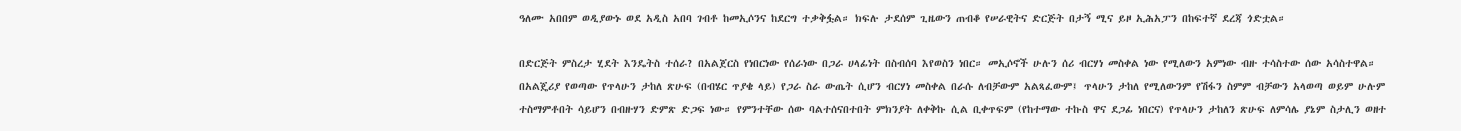ዓለሙ አበበም ወዲያውኑ ወደ አዲስ አበባ ገብቶ ከመኢሶንና ከደርግ ተቃቅፏል። ክፍሉ ታደሰም ጊዜውን ጠብቆ የሠራዊትና ድርጅት በታኝ ሚና ይዞ ኢሕአፓን በከፍተኛ ደረጃ ጎድቷል።

በድርጅት ምስረታ ሂደት እንዴትስ ተሰራ? በአልጀርስ የነበርነው የሰራነው በጋራ ሀላፊነት በስብሰባ እየወስን ነበር። መኢሶኖች ሁሉን ሰሪ ብርሃነ መስቀል ነው የሚለውን አምነው ብዙ ተሳስተው ሰው አሳስተዋል። በአልጄሪያ የወጣው የጥላሁን ታከለ ጽሁፍ (በብሄር ጥያቄ ላይ) የጋራ ስራ ውጤት ሲሆን ብርሃነ መስቀል በራሱ ለብቻውም አልጻፈውም፤ ጥላሁን ታከለ የሚለውንም የሽፋን ስምም ብቻውን አላወጣ ወይም ሁሉም ተስማምቶበት ሳይሆን በብዙሃን ድምጽ ድጋፍ ነው። የምንተቸው ሰው ባልተሰናበተበት ምክንያት ለቀቅኩ ሲል ቢቀጥፍም (የከተማው ተኩስ ዋና ደጋፊ ነበርና) የጥላሁን ታከለን ጽሁፍ ለምሳሌ ያኔም ስታሊን ወዘተ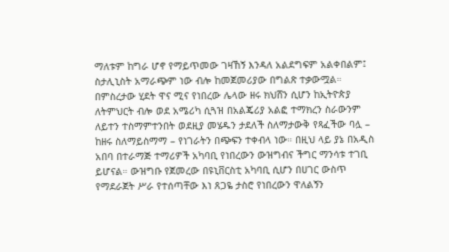ማለቱም ከግራ ሆኖ የማይጥመው ገዛኸኝ እንዳለ አልደግፍም አልቀበልም፤ ስታሊኒስት አማራጭም ነው ብሎ ከመጀመሪያው በግልጽ ተቃውሟል። በምስረታው ሂደት ዋና ሚና የነበረው ሌላው ዘሩ ክህሸን ሲሆን ከኢትዮጵያ ለትምህርት ብሎ ወደ አሜሪካ ሲጓዝ በአልጄሪያ አልፎ ተማክረን ስራውንም ለይተን ተስማምተንበት ወደዚያ መሄዱን ታደለች ስለማታውቅ የጻፈችው ባሏ – ከዘሩ ስለማይስማማ – የነገራትን በጭፍን ተቀብላ ነው። በዚህ ላይ ያኔ በአዲስ አበባ በተራማጅ ተማሪዎች አካባቢ የነበረውን ውዝግብና ችግር ማንሳቱ ተገቢ ይሆናል። ውዝግቡ የጀመረው በዩኒቨርስቲ አካባቢ ሲሆን በሀገር ውስጥ የማደራጀት ሥራ የተሰጣቸው እነ ጸጋዬ ታስሮ የነበረውን ዋለልኝን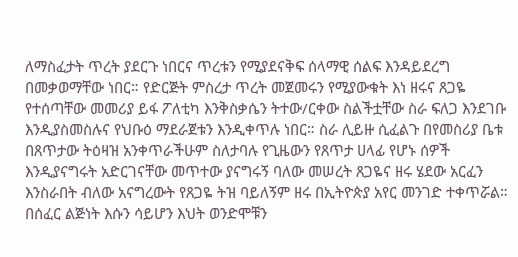ለማስፈታት ጥረት ያደርጉ ነበርና ጥረቱን የሚያደናቅፍ ሰላማዊ ሰልፍ እንዳይደረግ በመቃወማቸው ነበር። የድርጅት ምስረታ ጥረት መጀመሩን የሚያውቁት እነ ዘሩና ጸጋዬ የተሰጣቸው መመሪያ ይፋ ፖለቲካ እንቅስቃሴን ትተው/ርቀው ስልችቷቸው ስራ ፍለጋ እንደገቡ እንዲያስመስሉና የህቡዕ ማደራጀቱን እንዲቀጥሉ ነበር። ስራ ሊይዙ ሲፈልጉ በየመስሪያ ቤቱ በጸጥታው ትዕዛዝ አንቀጥራችሁም ስለታባሉ የጊዜውን የጸጥታ ሀላፊ የሆኑ ሰዎች እንዲያናግሩት አድርገናቸው መጥተው ያናግሩኝ ባለው መሠረት ጸጋዬና ዘሩ ሄደው አርፈን እንስራበት ብለው አናግረውት የጸጋዬ ትዝ ባይለኝም ዘሩ በኢትዮጵያ አየር መንገድ ተቀጥሯል። በሰፈር ልጅነት እሱን ሳይሆን እህት ወንድሞቹን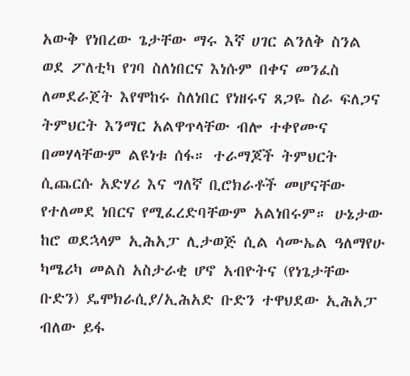አውቅ የነበረው ጌታቸው ማሩ እኛ ሀገር ልንለቅ ስንል ወደ ፖለቲካ የገባ ስለነበርና እነሱም በቀና መንፈስ ለመደራጀት እየሞከሩ ስለነበር የነዘሩና ጸጋዬ ስራ ፍለጋና ትምህርት እንማር አልዋጥላቸው ብሎ ተቀየሙና በመሃላቸውም ልዩነቱ ሰፋ። ተራማጆች ትምህርት ሲጨርሱ አድሃሪ እና ግለኛ ቢሮክራቶች መሆናቸው የተለመደ ነበርና የሚፈረድባቸውም አልነበሩም። ሁኔታው ከሮ ወደኋላም ኢሕአፓ ሊታወጅ ሲል ሳሙኤል ዓለማየሁ ካሜሪካ መልስ አስታራቂ ሆኖ አብዮትና (የነጌታቸው ቡድን) ዴሞክራሲያ/ኢሕአድ ቡድን ተዋህደው ኢሕአፓ ብለው ይፋ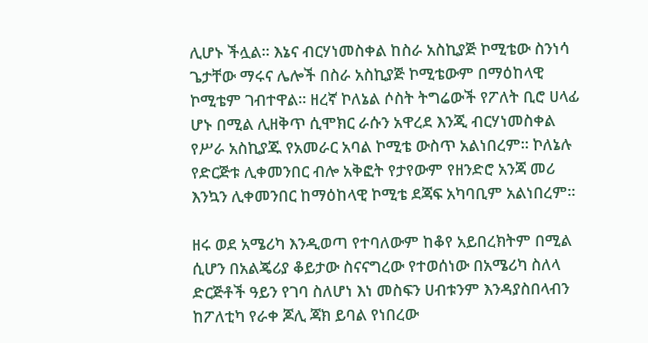ሊሆኑ ችሏል። እኔና ብርሃነመስቀል ከስራ አስኪያጅ ኮሚቴው ስንነሳ ጌታቸው ማሩና ሌሎች በስራ አስኪያጅ ኮሚቴውም በማዕከላዊ ኮሚቴም ገብተዋል። ዘረኛ ኮለኔል ሶስት ትግሬውች የፖለት ቢሮ ሀላፊ ሆኑ በሚል ሊዘቅጥ ሲሞክር ራሱን አዋረደ እንጂ ብርሃነመስቀል የሥራ አስኪያጁ የአመራር አባል ኮሚቴ ውስጥ አልነበረም። ኮለኔሉ የድርጅቱ ሊቀመንበር ብሎ አቅፎት የታየውም የዘንድሮ አንጃ መሪ እንኳን ሊቀመንበር ከማዕከላዊ ኮሚቴ ደጃፍ አካባቢም አልነበረም።

ዘሩ ወደ አሜሪካ እንዲወጣ የተባለውም ከቆየ አይበረክትም በሚል ሲሆን በአልጄሪያ ቆይታው ስናናግረው የተወሰነው በአሜሪካ ስለላ ድርጅቶች ዓይን የገባ ስለሆነ እነ መስፍን ሀብቱንም እንዳያስበላብን ከፖለቲካ የራቀ ጆሊ ጃክ ይባል የነበረው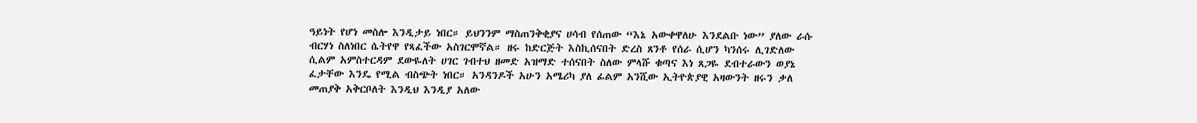ዓይነት የሆነ መስሎ እንዲታይ ነበር። ይህንንም ማስጠንቅቂያና ሀሳብ የሰጠው “እኔ አውቀዋለሁ እንደልቡ ነው” ያለው ራሱ ብርሃነ ስለነበር ሴትየዋ የጻፈችው አስገርሞኛል። ዘሩ ከድርጅት እስኪሰናበት ድረስ ጸንቶ የሰራ ሲሆን ካንሰሩ ሊገድለው ሲልም አምስተርዳም ደውዬለት ሀገር ገብተህ ዘመድ አዝማድ ተሰናበት ስለው ምላሹ ቁጣና እነ ጸጋዬ ደብተራውን ወያኔ ፈታቸው እንዴ የሚል ብስጭት ነበር። አንዳንዶች አሁን አሜሪካ ያለ ፊልም አንሺው ኢትዮጵያዊ አዛውንት ዘሩን ቃለ መጠያቅ አቅርቦለት እንዲህ እንዲያ አለው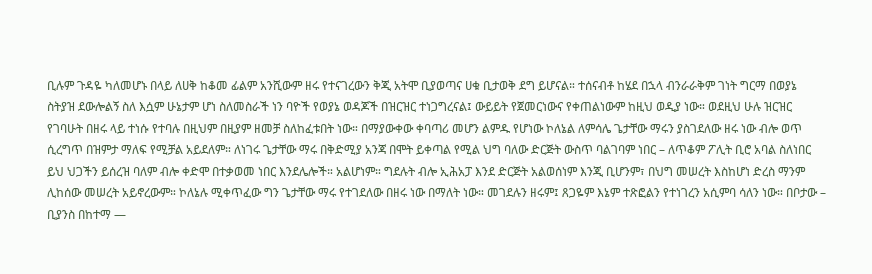ቢሉም ጉዳዬ ካለመሆኑ በላይ ለሀቅ ከቆመ ፊልም አንሺውም ዘሩ የተናገረውን ቅጂ አትሞ ቢያወጣና ሀቁ ቢታወቅ ደግ ይሆናል። ተሰናብቶ ከሄደ በኋላ ብንራራቅም ገነት ግርማ በወያኔ ስትያዝ ደውሎልኝ ስለ እሷም ሁኔታም ሆነ ስለመስራች ነን ባዮች የወያኔ ወዳጆች በዝርዝር ተነጋግረናል፤ ውይይት የጀመርነውና የቀጠልነውም ከዚህ ወዲያ ነው። ወደዚህ ሁሉ ዝርዝር የገባሁት በዘሩ ላይ ተነሱ የተባሉ በዚህም በዚያም ዘመቻ ስለከፈቱበት ነው። በማያውቀው ቀባጣሪ መሆን ልምዱ የሆነው ኮለኔል ለምሳሌ ጌታቸው ማሩን ያስገደለው ዘሩ ነው ብሎ ወጥ ሲረግጥ በዝምታ ማለፍ የሚቻል አይደለም። ለነገሩ ጌታቸው ማሩ በቅድሚያ አንጃ በሞት ይቀጣል የሚል ህግ ባለው ድርጅት ውስጥ ባልገባም ነበር – ለጥቆም ፖሊት ቢሮ አባል ስለነበር ይህ ህጋችን ይሰረዝ ባለም ብሎ ቀድሞ በተቃወመ ነበር እንደሌሎች። አልሆነም። ግደሉት ብሎ ኢሕአፓ እንደ ድርጅት አልወሰነም እንጂ ቢሆንም፣ በህግ መሠረት እስከሆነ ድረስ ማንም ሊከሰው መሠረት አይኖረውም። ኮለኔሉ ሚቀጥፈው ግን ጌታቸው ማሩ የተገደለው በዘሩ ነው በማለት ነው። መገደሉን ዘሩም፤ ጸጋዬም እኔም ተጽፎልን የተነገረን አሲምባ ሳለን ነው። በቦታው – ቢያንስ በከተማ —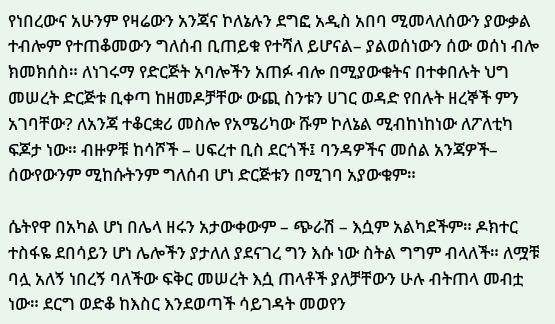የነበረውና አሁንም የዛሬውን አንጃና ኮለኔሉን ደግፎ አዲስ አበባ ሚመላለሰውን ያውቃል ተብሎም የተጠቆመውን ግለሰብ ቢጠይቁ የተሻለ ይሆናል– ያልወሰነውን ሰው ወሰነ ብሎ ክመክሰስ። ለነገሩማ የድርጅት አባሎችን አጠፉ ብሎ በሚያውቁትና በተቀበሉት ህግ መሠረት ድርጅቱ ቢቀጣ ከዘመዶቻቸው ውጪ ስንቱን ሀገር ወዳድ የበሉት ዘረኞች ምን አገባቸው? ለአንጃ ተቆርቋሪ መስሎ የአሜሪካው ሹም ኮለኔል ሚብከነከነው ለፖለቲካ ፍጆታ ነው። ብዙዎቹ ከሳሾች – ሀፍረተ ቢስ ደርጎች፤ ባንዳዎችና መሰል አንጃዎች– ሰውየውንም ሚከሱትንም ግለሰብ ሆነ ድርጅቱን በሚገባ አያውቁም።

ሴትየዋ በአካል ሆነ በሌላ ዘሩን አታውቀውም – ጭራሽ – እሷም አልካደችም። ዶክተር ተስፋዬ ደበሳይን ሆነ ሌሎችን ያታለለ ያደናገረ ግን እሱ ነው ስትል ግግም ብላለች። ለሟቹ ባሏ አለኝ ነበረኝ ባለችው ፍቅር መሠረት እሷ ጠላቶች ያለቻቸውን ሁሉ ብትጠላ መብቷ ነው። ደርግ ወድቆ ከእስር እንደወጣች ሳይገዳት መወየን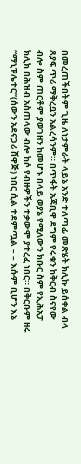በመረጠችበትም ጊዜ ለነታምራት ላይኔ አንድ ተለጣፊ መጽሄት ክሊኩ ይሰቀል ብላ ጸያፍ ጥሪ ማቅረቧን አልረሳንም። በጥፋት አጃቢዋ ደግም የሩቁን ከቅርብ ስናየው ብሎ ስም ጠርቶም ያወገዘን ከመሆኑ በላይ ወያኔ የሚለውን ክቡር ስም የኢሕአፓ ክሊክ በሕዝብ አስጠላው ብሎ ከሶ የብዙዎችን ተቃውሞ ያተረፈ ነበር። በቅርቡም ዘሩ “ማኒፑሌተር”(ሰውን አደናጋሪ ሸዋጅ) ነበር ሲል ተደምጧል – – እሱም ቢሆን እኔ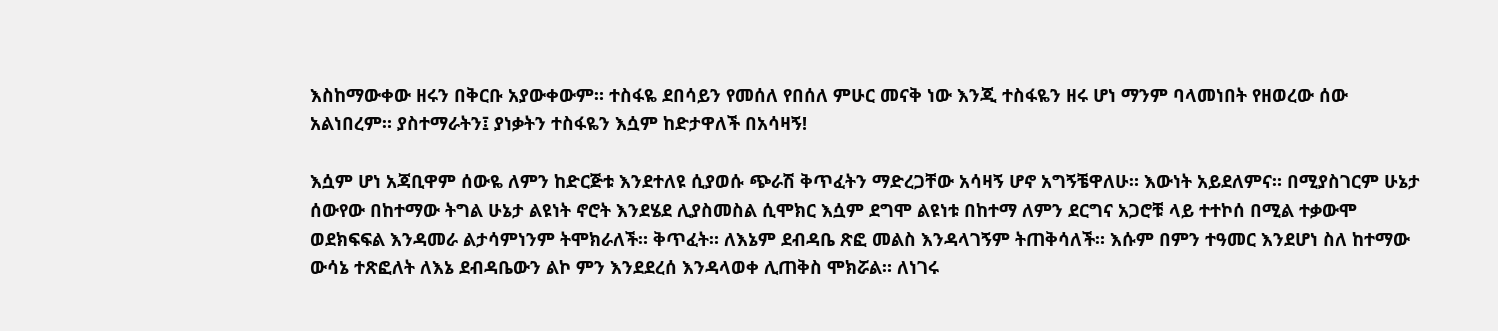እስከማውቀው ዘሩን በቅርቡ አያውቀውም። ተስፋዬ ደበሳይን የመሰለ የበሰለ ምሁር መናቅ ነው እንጂ ተስፋዬን ዘሩ ሆነ ማንም ባላመነበት የዘወረው ሰው አልነበረም። ያስተማራትን፤ ያነቃትን ተስፋዬን እሷም ከድታዋለች በአሳዛኝ!

እሷም ሆነ አጃቢዋም ሰውዬ ለምን ከድርጅቱ እንደተለዩ ሲያወሱ ጭራሽ ቅጥፈትን ማድረጋቸው አሳዛኝ ሆኖ አግኝቼዋለሁ። እውነት አይደለምና። በሚያስገርም ሁኔታ ሰውየው በከተማው ትግል ሁኔታ ልዩነት ኖሮት እንደሄደ ሊያስመስል ሲሞክር እሷም ደግሞ ልዩነቱ በከተማ ለምን ደርግና አጋሮቹ ላይ ተተኮሰ በሚል ተቃውሞ ወደክፍፍል እንዳመራ ልታሳምነንም ትሞክራለች። ቅጥፈት። ለእኔም ደብዳቤ ጽፎ መልስ እንዳላገኝም ትጠቅሳለች። እሱም በምን ተዓመር እንደሆነ ስለ ከተማው ውሳኔ ተጽፎለት ለእኔ ደብዳቤውን ልኮ ምን እንደደረሰ እንዳላወቀ ሊጠቅስ ሞክሯል። ለነገሩ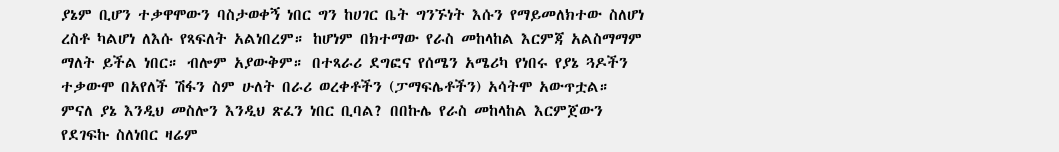ያኔም ቢሆን ተቃዋሞውን ባስታወቀኝ ነበር ግን ከሀገር ቤት ግንኙነት እሱን የማይመለክተው ስለሆነ ረስቶ ካልሆነ ለእሱ የጻፍለት አልነበረም። ከሆነም በክተማው የራስ መከላከል እርምጃ አልስማማም ማለት ይችል ነበር። ብሎም አያውቅም። በተጻራሪ ደግፎና የሰሜን አሜሪካ የነበሩ የያኔ ጓዶችን ተቃውሞ በአየለች ሽፋን ስም ሁለት በራሪ ወረቀቶችን (ፓማፍሌቶችን) አሳትሞ አውጥቷል። ምናለ ያኔ እንዲህ መስሎን እንዲህ ጽፈን ነበር ቢባል? በበኩሌ የራስ መከላከል እርምጀውን የደገፍኩ ስለነበር ዛሬም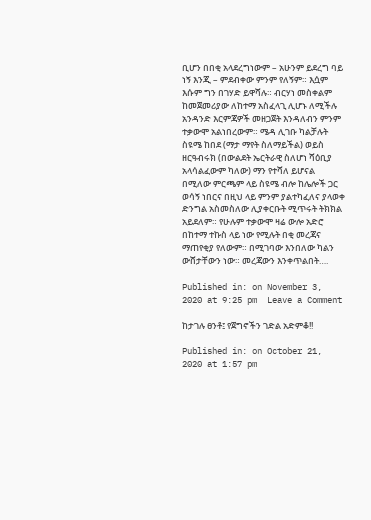ቢሆን በበቂ አላደረግነውም – አሁንም ይደረግ ባይ ነኝ እንጂ – ምደብቀው ምንም የለኝም። እሷም እሱም ግን በገሃድ ይዋሻሉ። ብርሃነ መስቀልም ከመጀመሪያው ለከተማ አስፈላጊ ሊሆኑ ለሚችሉ አንዳንድ እርምጃዎች መዘጋጀት እንዳለብን ምንም ተቃውሞ አልነበረውም። ሜዳ ሊገቡ ካልቻሉት ስዩሜ ከበደ (ማታ ማየት ስለማይችል) ወይስ ዘርዓብሩክ (በውልደት ኤርትራዊ ስለሆነ ሻዕቢያ አላሳልፈውም ካለው) ማን የተሻለ ይሆናል በሚለው ምርጫም ላይ ስዩሜ ብሎ ከሌሎች ጋር ወሳኝ ነበርና በዚህ ላይ ምንም ያልተካፈለና ያላወቀ ድንግል አስመስለው ሊያቀርቡት ሚጥሩት ትክክል አይደለም። የሁሉም ተቃውሞ ዛሬ ውሎ አድሮ በከተማ ተኩስ ላይ ነው የሚሉት በቂ መረጃና ማጠየቂያ የለውም። በሚገባው እንበለው ካልን ውሸታቸውን ነው። መረጃውን እንቀጥልበት….

Published in: on November 3, 2020 at 9:25 pm  Leave a Comment

ከታገሉ ፀንቶ፤ የጀግኖችን ገድል አድምቆ!!

Published in: on October 21, 2020 at 1:57 pm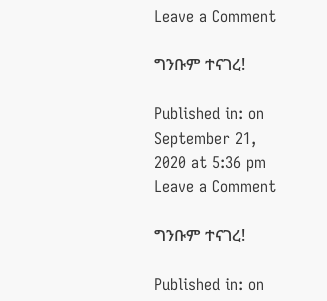Leave a Comment

ግንቡም ተናገረ!

Published in: on September 21, 2020 at 5:36 pm  Leave a Comment

ግንቡም ተናገረ!

Published in: on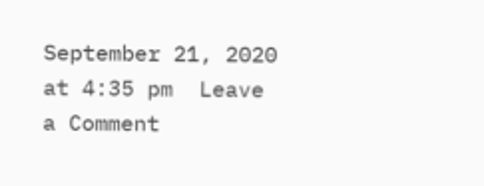September 21, 2020 at 4:35 pm  Leave a Comment